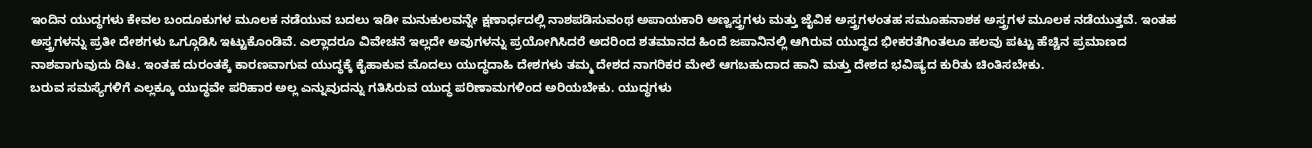ಇಂದಿನ ಯುದ್ಧಗಳು ಕೇವಲ ಬಂದೂಕುಗಳ ಮೂಲಕ ನಡೆಯುವ ಬದಲು ಇಡೀ ಮನುಕುಲವನ್ನೇ ಕ್ಷಣಾರ್ಧದಲ್ಲಿ ನಾಶಪಡಿಸುವಂಥ ಅಪಾಯಕಾರಿ ಅಣ್ವಸ್ತ್ರಗಳು ಮತ್ತು ಜೈವಿಕ ಅಸ್ತ್ರಗಳಂತಹ ಸಮೂಹನಾಶಕ ಅಸ್ತ್ರಗಳ ಮೂಲಕ ನಡೆಯುತ್ತವೆ. ಇಂತಹ ಅಸ್ತ್ರಗಳನ್ನು ಪ್ರತೀ ದೇಶಗಳು ಒಗ್ಗೂಡಿಸಿ ಇಟ್ಟುಕೊಂಡಿವೆ. ಎಲ್ಲಾದರೂ ವಿವೇಚನೆ ಇಲ್ಲದೇ ಅವುಗಳನ್ನು ಪ್ರಯೋಗಿಸಿದರೆ ಅದರಿಂದ ಶತಮಾನದ ಹಿಂದೆ ಜಪಾನಿನಲ್ಲಿ ಆಗಿರುವ ಯುದ್ಧದ ಭೀಕರತೆಗಿಂತಲೂ ಹಲವು ಪಟ್ಟು ಹೆಚ್ಚಿನ ಪ್ರಮಾಣದ ನಾಶವಾಗುವುದು ದಿಟ. ಇಂತಹ ದುರಂತಕ್ಕೆ ಕಾರಣವಾಗುವ ಯುದ್ಧಕ್ಕೆ ಕೈಹಾಕುವ ಮೊದಲು ಯುದ್ಧದಾಹಿ ದೇಶಗಳು ತಮ್ಮ ದೇಶದ ನಾಗರಿಕರ ಮೇಲೆ ಆಗಬಹುದಾದ ಹಾನಿ ಮತ್ತು ದೇಶದ ಭವಿಷ್ಯದ ಕುರಿತು ಚಿಂತಿಸಬೇಕು.
ಬರುವ ಸಮಸ್ಯೆಗಳಿಗೆ ಎಲ್ಲಕ್ಕೂ ಯುದ್ಧವೇ ಪರಿಹಾರ ಅಲ್ಲ ಎನ್ನುವುದನ್ನು ಗತಿಸಿರುವ ಯುದ್ಧ ಪರಿಣಾಮಗಳಿಂದ ಅರಿಯಬೇಕು. ಯುದ್ಧಗಳು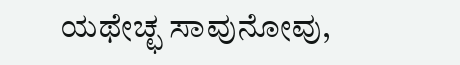ಯಥೇಚ್ಛ ಸಾವುನೋವು,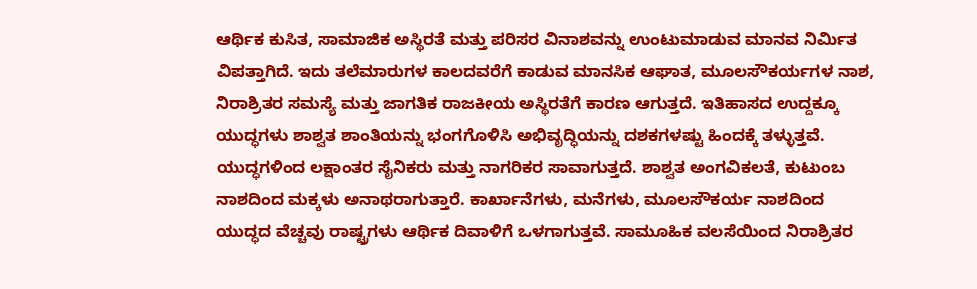ಆರ್ಥಿಕ ಕುಸಿತ, ಸಾಮಾಜಿಕ ಅಸ್ಥಿರತೆ ಮತ್ತು ಪರಿಸರ ವಿನಾಶವನ್ನು ಉಂಟುಮಾಡುವ ಮಾನವ ನಿರ್ಮಿತ ವಿಪತ್ತಾಗಿದೆ. ಇದು ತಲೆಮಾರುಗಳ ಕಾಲದವರೆಗೆ ಕಾಡುವ ಮಾನಸಿಕ ಆಘಾತ, ಮೂಲಸೌಕರ್ಯಗಳ ನಾಶ, ನಿರಾಶ್ರಿತರ ಸಮಸ್ಯೆ ಮತ್ತು ಜಾಗತಿಕ ರಾಜಕೀಯ ಅಸ್ಥಿರತೆಗೆ ಕಾರಣ ಆಗುತ್ತದೆ. ಇತಿಹಾಸದ ಉದ್ದಕ್ಕೂ ಯುದ್ಧಗಳು ಶಾಶ್ವತ ಶಾಂತಿಯನ್ನು ಭಂಗಗೊಳಿಸಿ ಅಭಿವೃದ್ಧಿಯನ್ನು ದಶಕಗಳಷ್ಟು ಹಿಂದಕ್ಕೆ ತಳ್ಳುತ್ತವೆ.
ಯುದ್ಧಗಳಿಂದ ಲಕ್ಷಾಂತರ ಸೈನಿಕರು ಮತ್ತು ನಾಗರಿಕರ ಸಾವಾಗುತ್ತದೆ. ಶಾಶ್ವತ ಅಂಗವಿಕಲತೆ, ಕುಟುಂಬ ನಾಶದಿಂದ ಮಕ್ಕಳು ಅನಾಥರಾಗುತ್ತಾರೆ. ಕಾರ್ಖಾನೆಗಳು, ಮನೆಗಳು, ಮೂಲಸೌಕರ್ಯ ನಾಶದಿಂದ ಯುದ್ಧದ ವೆಚ್ಚವು ರಾಷ್ಟ್ರಗಳು ಆರ್ಥಿಕ ದಿವಾಳಿಗೆ ಒಳಗಾಗುತ್ತವೆ. ಸಾಮೂಹಿಕ ವಲಸೆಯಿಂದ ನಿರಾಶ್ರಿತರ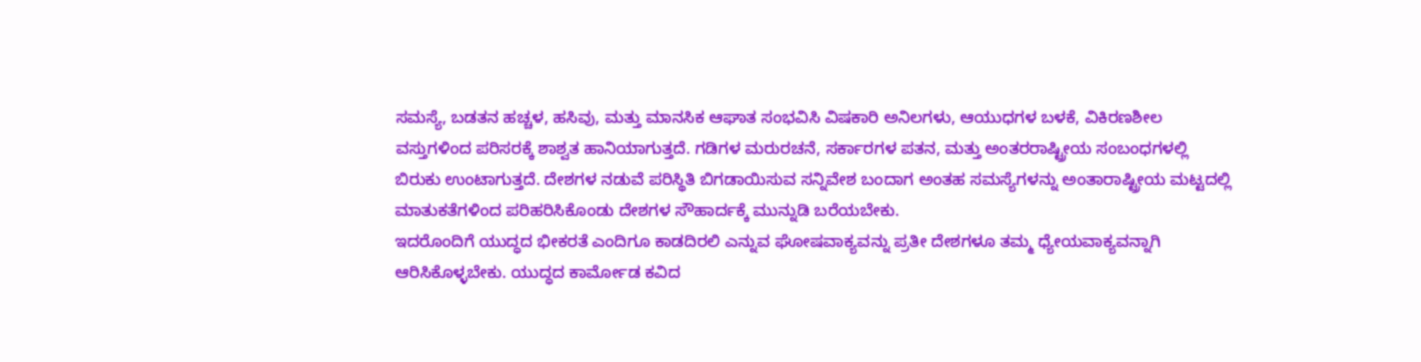ಸಮಸ್ಯೆ, ಬಡತನ ಹಚ್ಚಳ, ಹಸಿವು, ಮತ್ತು ಮಾನಸಿಕ ಆಘಾತ ಸಂಭವಿಸಿ ವಿಷಕಾರಿ ಅನಿಲಗಳು, ಆಯುಧಗಳ ಬಳಕೆ, ವಿಕಿರಣಶೀಲ ವಸ್ತುಗಳಿಂದ ಪರಿಸರಕ್ಕೆ ಶಾಶ್ವತ ಹಾನಿಯಾಗುತ್ತದೆ. ಗಡಿಗಳ ಮರುರಚನೆ, ಸರ್ಕಾರಗಳ ಪತನ, ಮತ್ತು ಅಂತರರಾಷ್ಟ್ರೀಯ ಸಂಬಂಧಗಳಲ್ಲಿ ಬಿರುಕು ಉಂಟಾಗುತ್ತದೆ. ದೇಶಗಳ ನಡುವೆ ಪರಿಸ್ಥಿತಿ ಬಿಗಡಾಯಿಸುವ ಸನ್ನಿವೇಶ ಬಂದಾಗ ಅಂತಹ ಸಮಸ್ಯೆಗಳನ್ನು ಅಂತಾರಾಷ್ಟ್ರೀಯ ಮಟ್ಟದಲ್ಲಿ ಮಾತುಕತೆಗಳಿಂದ ಪರಿಹರಿಸಿಕೊಂಡು ದೇಶಗಳ ಸೌಹಾರ್ದಕ್ಕೆ ಮುನ್ನುಡಿ ಬರೆಯಬೇಕು.
ಇದರೊಂದಿಗೆ ಯುದ್ಧದ ಭೀಕರತೆ ಎಂದಿಗೂ ಕಾಡದಿರಲಿ ಎನ್ನುವ ಘೋಷವಾಕ್ಯವನ್ನು ಪ್ರತೀ ದೇಶಗಳೂ ತಮ್ಮ ಧ್ಯೇಯವಾಕ್ಯವನ್ನಾಗಿ ಆರಿಸಿಕೊಳ್ಳಬೇಕು. ಯುದ್ಧದ ಕಾರ್ಮೋಡ ಕವಿದ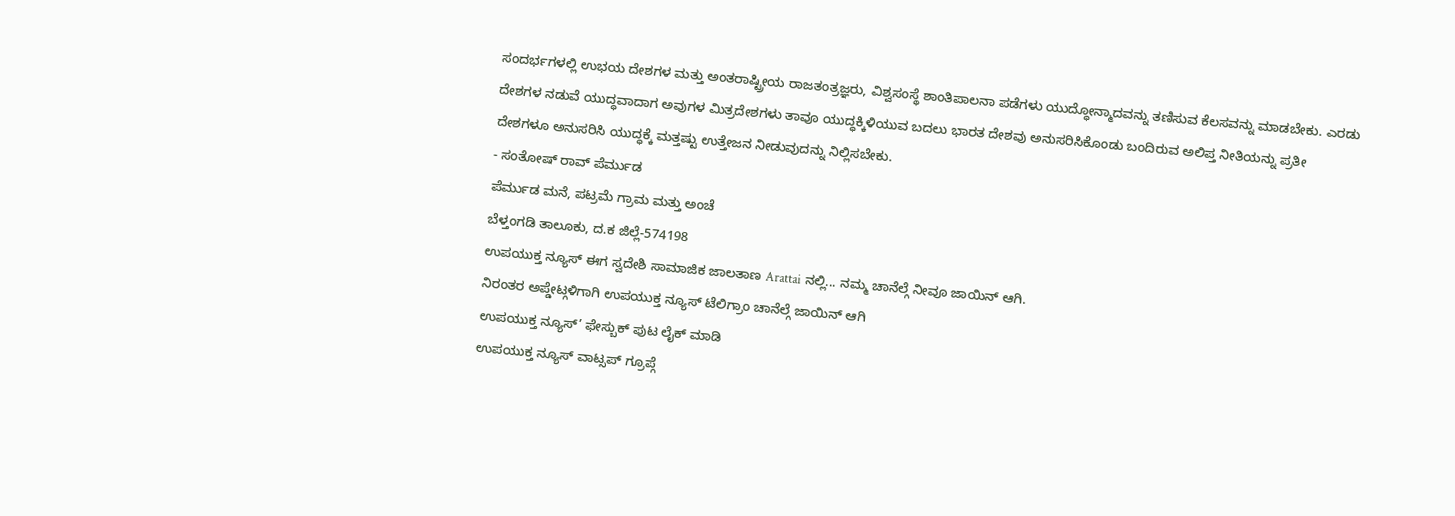ಸಂದರ್ಭಗಳಲ್ಲಿ ಉಭಯ ದೇಶಗಳ ಮತ್ತು ಅಂತರಾಷ್ಟ್ರೀಯ ರಾಜತಂತ್ರಜ್ಞರು, ವಿಶ್ವಸಂಸ್ಥೆ ಶಾಂತಿಪಾಲನಾ ಪಡೆಗಳು ಯುದ್ಧೋನ್ಮಾದವನ್ನು ತಣಿಸುವ ಕೆಲಸವನ್ನು ಮಾಡಬೇಕು. ಎರಡು ದೇಶಗಳ ನಡುವೆ ಯುದ್ಧವಾದಾಗ ಅವುಗಳ ಮಿತ್ರದೇಶಗಳು ತಾವೂ ಯುದ್ಧಕ್ಕಿಳಿಯುವ ಬದಲು ಭಾರತ ದೇಶವು ಅನುಸರಿಸಿಕೊಂಡು ಬಂದಿರುವ ಅಲಿಪ್ತ ನೀತಿಯನ್ನು ಪ್ರತೀ ದೇಶಗಳೂ ಅನುಸರಿಸಿ ಯುದ್ಧಕ್ಕೆ ಮತ್ತಷ್ಟು ಉತ್ತೇಜನ ನೀಡುವುದನ್ನು ನಿಲ್ಲಿಸಬೇಕು.
- ಸಂತೋಷ್ ರಾವ್ ಪೆರ್ಮುಡ
ಪೆರ್ಮುಡ ಮನೆ, ಪಟ್ರಮೆ ಗ್ರಾಮ ಮತ್ತು ಅಂಚೆ
ಬೆಳ್ತಂಗಡಿ ತಾಲೂಕು, ದ.ಕ ಜಿಲ್ಲೆ-574198
ಉಪಯುಕ್ತ ನ್ಯೂಸ್ ಈಗ ಸ್ವದೇಶಿ ಸಾಮಾಜಿಕ ಜಾಲತಾಣ Arattai ನಲ್ಲಿ... ನಮ್ಮ ಚಾನೆಲ್ಗೆ ನೀವೂ ಜಾಯಿನ್ ಆಗಿ.
ನಿರಂತರ ಅಪ್ಡೇಟ್ಗಳಿಗಾಗಿ ಉಪಯುಕ್ತ ನ್ಯೂಸ್ ಟೆಲಿಗ್ರಾಂ ಚಾನೆಲ್ಗೆ ಜಾಯಿನ್ ಆಗಿ
ಉಪಯುಕ್ತ ನ್ಯೂಸ್’ ಫೇಸ್ಬುಕ್ ಪುಟ ಲೈಕ್ ಮಾಡಿ
ಉಪಯುಕ್ತ ನ್ಯೂಸ್ ವಾಟ್ಸಪ್ ಗ್ರೂಪ್ಗೆ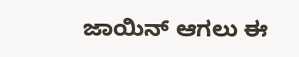ಜಾಯಿನ್ ಆಗಲು ಈ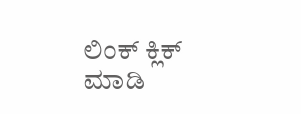ಲಿಂಕ್ ಕ್ಲಿಕ್ ಮಾಡಿ